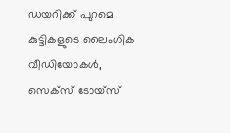ഡയറിക്ക് പുറമെ കുട്ടികളുടെ ലൈംഗിക വീഡിയോകള്‍, സെക്സ് ടോയ്സ്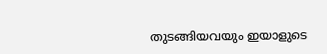തുടങ്ങിയവയും ഇയാളുടെ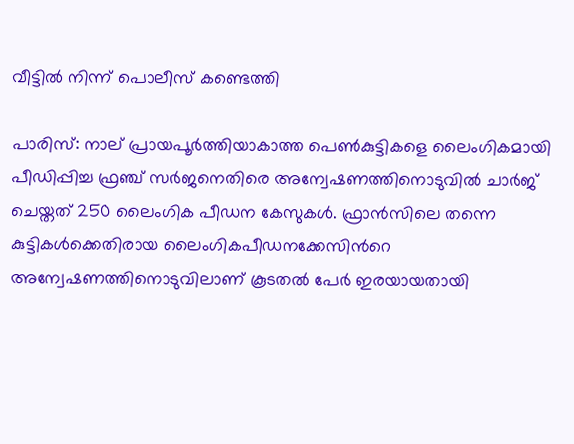വീട്ടില്‍ നിന്ന് പൊലീസ് കണ്ടെത്തി

പാരിസ്: നാല് പ്രായപൂര്‍ത്തിയാകാത്ത പെണ്‍കുട്ടികളെ ലൈംഗികമായി പീഡിപ്പിച്ച ഫ്രഞ്ച് സര്‍ജനെതിരെ അന്വേഷണത്തിനൊടുവില്‍ ചാര്‍ജ് ചെയ്തത് 250 ലൈംഗിക പീഡന കേസുകള്‍. ഫ്രാന്‍സിലെ തന്നെ കുട്ടികള്‍ക്കെതിരായ ലൈംഗികപീഡനക്കേസിന്‍റെ അന്വേഷണത്തിനൊടുവിലാണ് കൂടതല്‍ പേര്‍ ഇരയായതായി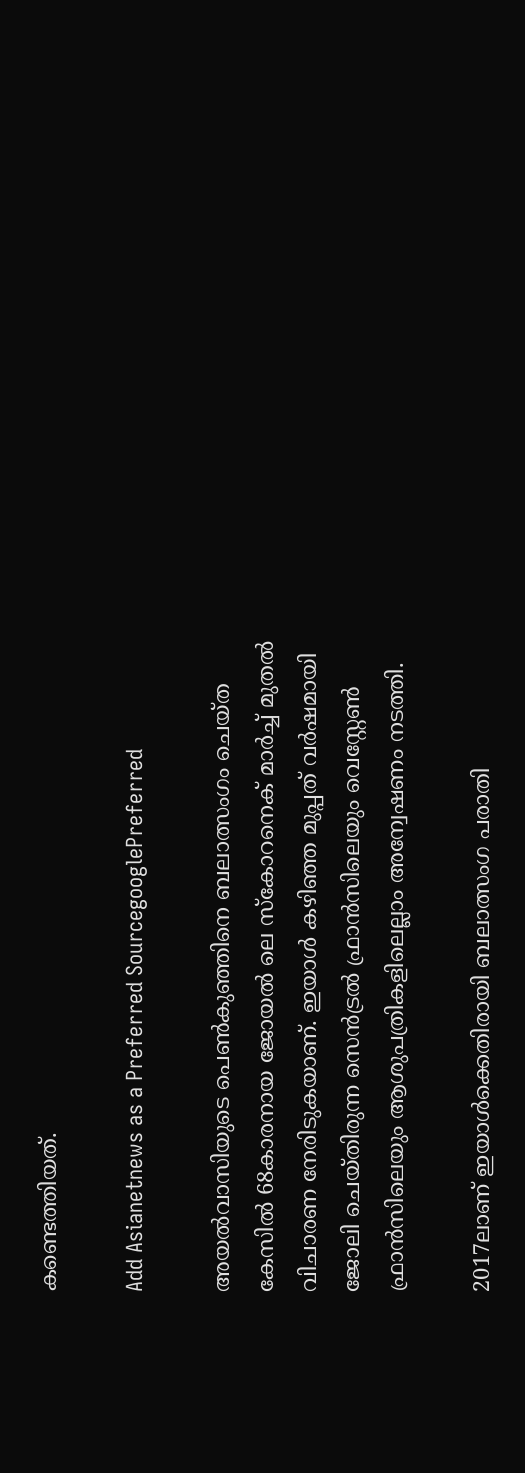കണ്ടെത്തിയത്.

Add Asianetnews as a Preferred SourcegooglePreferred

അയല്‍വാസിയുടെ പെണ്‍കുഞ്ഞിനെ ബലാത്സംഗം ചെയ്ത കേസില്‍ 68കാരനായ ജോയല്‍ ലെ സ്കോറനെക് മാര്‍ച്ച് മുതല്‍ വിചാരണ നേരിടുകയാണ്. ഇയാള്‍ കഴിഞ്ഞ മുപ്പത് വര്‍ഷമായി ജോലി ചെയ്തിരുന്ന സെന്‍ട്രല്‍ ഫ്രാന്‍സിലെയും വെസ്റ്റേണ്‍ ഫ്രാന്‍സിലെയും ആശുപത്രികളിലെല്ലാം അന്വേഷണം നടത്തി.

2017ലാണ് ഇയാള്‍ക്കെതിരായി ബലാത്സംഗ പരാതി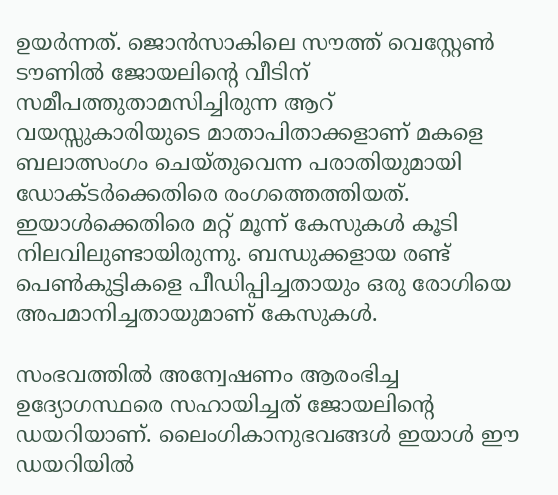ഉയര്‍ന്നത്. ജൊന്‍സാകിലെ സൗത്ത് വെസ്റ്റേണ്‍ ടൗണില്‍ ജോയലിന്‍റെ വീടിന് സമീപത്തുതാമസിച്ചിരുന്ന ആറ് വയസ്സുകാരിയുടെ മാതാപിതാക്കളാണ് മകളെ ബലാത്സംഗം ചെയ്തുവെന്ന പരാതിയുമായി ഡോക്ടര്‍ക്കെതിരെ രംഗത്തെത്തിയത്. ഇയാള്‍ക്കെതിരെ മറ്റ് മൂന്ന് കേസുകള്‍ കൂടി നിലവിലുണ്ടായിരുന്നു. ബന്ധുക്കളായ രണ്ട് പെണ്‍കുട്ടികളെ പീഡിപ്പിച്ചതായും ഒരു രോഗിയെ അപമാനിച്ചതായുമാണ് കേസുകള്‍.

സംഭവത്തില്‍ അന്വേഷണം ആരംഭിച്ച ഉദ്യോഗസ്ഥരെ സഹായിച്ചത് ജോയലിന്‍റെ ഡയറിയാണ്. ലൈംഗികാനുഭവങ്ങള്‍ ഇയാള്‍ ഈ ഡയറിയില്‍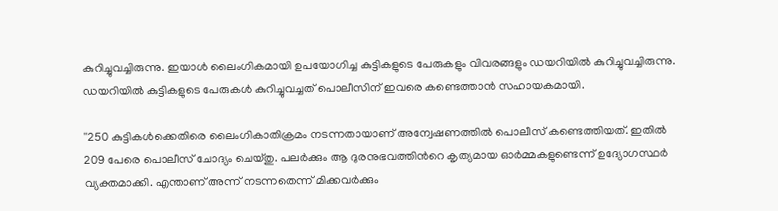കുറിച്ചുവച്ചിരുന്നു. ഇയാള്‍ ലൈംഗികമായി ഉപയോഗിച്ച കുട്ടികളുടെ പേരുകളും വിവരങ്ങളും ഡയറിയില്‍ കുറിച്ചുവച്ചിരുന്നു. ഡയറിയില്‍ കുട്ടികളുടെ പേരുകള്‍ കുറിച്ചുവച്ചത് പൊലീസിന് ഇവരെ കണ്ടെത്താന്‍ സഹായകമായി.

''250 കുട്ടികള്‍ക്കെതിരെ ലൈംഗികാതിക്രമം നടന്നതായാണ് അന്വേഷണത്തില്‍ പൊലീസ് കണ്ടെത്തിയത്. ഇതില്‍ 209 പേരെ പൊലീസ് ചോദ്യം ചെയ്തു. പലര്‍ക്കും ആ ദുരനുഭവത്തിന്‍റെ കൃത്യമായ ഓര്‍മ്മകളുണ്ടെന്ന് ഉദ്യോഗസ്ഥര്‍ വ്യക്തമാക്കി. എന്താണ് അന്ന് നടന്നതെന്ന് മിക്കവര്‍ക്കും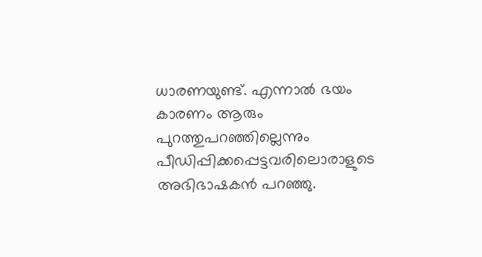ധാരണയുണ്ട്. എന്നാല്‍ ഭയം കാരണം ആരും പുറത്തുപറഞ്ഞില്ലെന്നും പീഡിപ്പിക്കപ്പെട്ടവരിലൊരാളുടെ അഭിഭാഷകന്‍ പറഞ്ഞു.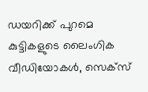ഡയറിക്ക് പുറമെ കുട്ടികളുടെ ലൈംഗിക വീഡിയോകള്‍, സെക്സ്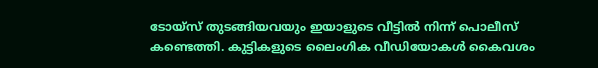ടോയ്സ് തുടങ്ങിയവയും ഇയാളുടെ വീട്ടില്‍ നിന്ന് പൊലീസ് കണ്ടെത്തി. കുട്ടികളുടെ ലൈംഗിക വീഡിയോകള്‍ കൈവശം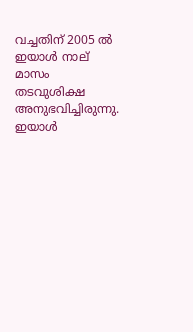വച്ചതിന് 2005 ല്‍ ഇയാള്‍ നാല് മാസം തടവുശിക്ഷ അനുഭവിച്ചിരുന്നു. ഇയാള്‍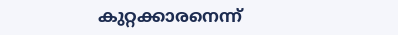കുറ്റക്കാരനെന്ന്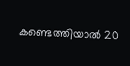കണ്ടെത്തിയാല്‍ 20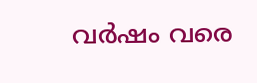വര്‍ഷം വരെ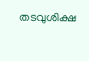തടവുശിക്ഷ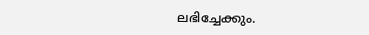ലഭിച്ചേക്കും.